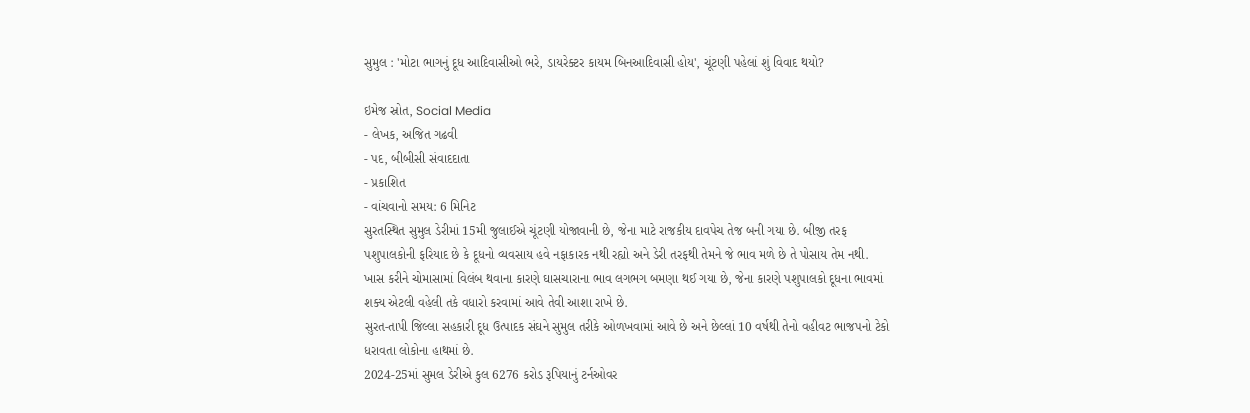સુમુલ : 'મોટા ભાગનું દૂધ આદિવાસીઓ ભરે, ડાયરેક્ટર કાયમ બિનઆદિવાસી હોય', ચૂંટણી પહેલાં શું વિવાદ થયો?

ઇમેજ સ્રોત, Social Media
- લેખક, અજિત ગઢવી
- પદ, બીબીસી સંવાદદાતા
- પ્રકાશિત
- વાંચવાનો સમય: 6 મિનિટ
સુરતસ્થિત સુમુલ ડેરીમાં 15મી જુલાઈએ ચૂંટણી યોજાવાની છે, જેના માટે રાજકીય દાવપેચ તેજ બની ગયા છે. બીજી તરફ પશુપાલકોની ફરિયાદ છે કે દૂધનો વ્યવસાય હવે નફાકારક નથી રહ્યો અને ડેરી તરફથી તેમને જે ભાવ મળે છે તે પોસાય તેમ નથી.
ખાસ કરીને ચોમાસામાં વિલંબ થવાના કારણે ઘાસચારાના ભાવ લગભગ બમણા થઈ ગયા છે, જેના કારણે પશુપાલકો દૂધના ભાવમાં શક્ય એટલી વહેલી તકે વધારો કરવામાં આવે તેવી આશા રાખે છે.
સુરત-તાપી જિલ્લા સહકારી દૂધ ઉત્પાદક સંઘને સુમુલ તરીકે ઓળખવામાં આવે છે અને છેલ્લાં 10 વર્ષથી તેનો વહીવટ ભાજપનો ટેકો ધરાવતા લોકોના હાથમાં છે.
2024-25માં સુમલ ડેરીએ કુલ 6276 કરોડ રૂપિયાનું ટર્નઓવર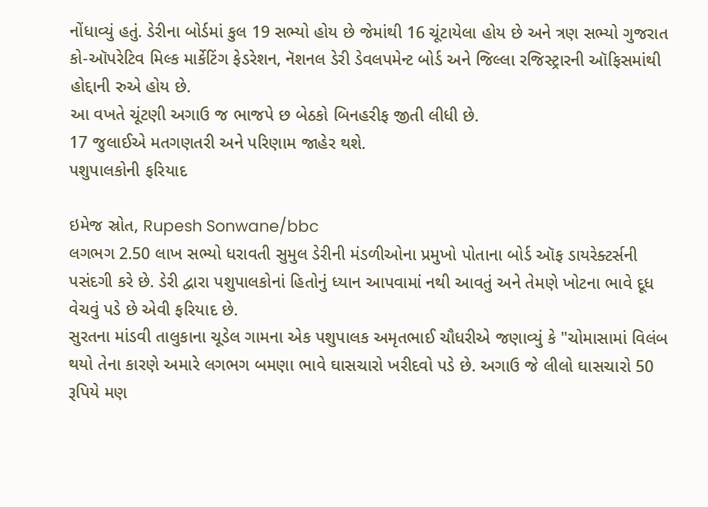નોંધાવ્યું હતું. ડેરીના બોર્ડમાં કુલ 19 સભ્યો હોય છે જેમાંથી 16 ચૂંટાયેલા હોય છે અને ત્રણ સભ્યો ગુજરાત કો-ઑપરેટિવ મિલ્ક માર્કેટિંગ ફેડરેશન, નૅશનલ ડેરી ડેવલપમેન્ટ બોર્ડ અને જિલ્લા રજિસ્ટ્રારની ઑફિસમાંથી હોદ્દાની રુએ હોય છે.
આ વખતે ચૂંટણી અગાઉ જ ભાજપે છ બેઠકો બિનહરીફ જીતી લીધી છે.
17 જુલાઈએ મતગણતરી અને પરિણામ જાહેર થશે.
પશુપાલકોની ફરિયાદ

ઇમેજ સ્રોત, Rupesh Sonwane/bbc
લગભગ 2.50 લાખ સભ્યો ધરાવતી સુમુલ ડેરીની મંડળીઓના પ્રમુખો પોતાના બોર્ડ ઑફ ડાયરેક્ટર્સની પસંદગી કરે છે. ડેરી દ્વારા પશુપાલકોનાં હિતોનું ધ્યાન આપવામાં નથી આવતું અને તેમણે ખોટના ભાવે દૂધ વેચવું પડે છે એવી ફરિયાદ છે.
સુરતના માંડવી તાલુકાના ચૂડેલ ગામના એક પશુપાલક અમૃતભાઈ ચૌધરીએ જણાવ્યું કે "ચોમાસામાં વિલંબ થયો તેના કારણે અમારે લગભગ બમણા ભાવે ઘાસચારો ખરીદવો પડે છે. અગાઉ જે લીલો ઘાસચારો 50 રૂપિયે મણ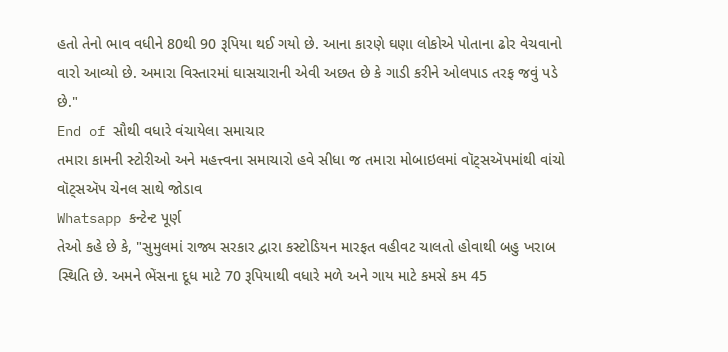હતો તેનો ભાવ વધીને 80થી 90 રૂપિયા થઈ ગયો છે. આના કારણે ઘણા લોકોએ પોતાના ઢોર વેચવાનો વારો આવ્યો છે. અમારા વિસ્તારમાં ઘાસચારાની એવી અછત છે કે ગાડી કરીને ઓલપાડ તરફ જવું પડે છે."
End of સૌથી વધારે વંચાયેલા સમાચાર
તમારા કામની સ્ટોરીઓ અને મહત્ત્વના સમાચારો હવે સીધા જ તમારા મોબાઇલમાં વૉટ્સઍપમાંથી વાંચો
વૉટ્સઍપ ચેનલ સાથે જોડાવ
Whatsapp કન્ટેન્ટ પૂર્ણ
તેઓ કહે છે કે, "સુમુલમાં રાજ્ય સરકાર દ્વારા કસ્ટોડિયન મારફત વહીવટ ચાલતો હોવાથી બહુ ખરાબ સ્થિતિ છે. અમને ભેંસના દૂધ માટે 70 રૂપિયાથી વધારે મળે અને ગાય માટે કમસે કમ 45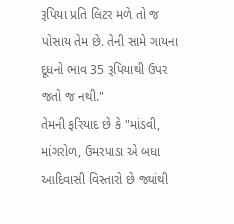રૂપિયા પ્રતિ લિટર મળે તો જ પોસાય તેમ છે. તેની સામે ગાયના દૂધનો ભાવ 35 રૂપિયાથી ઉપર જતો જ નથી."
તેમની ફરિયાદ છે કે "માંડવી, માંગરોળ, ઉમરપાડા એ બધા આદિવાસી વિસ્તારો છે જ્યાંથી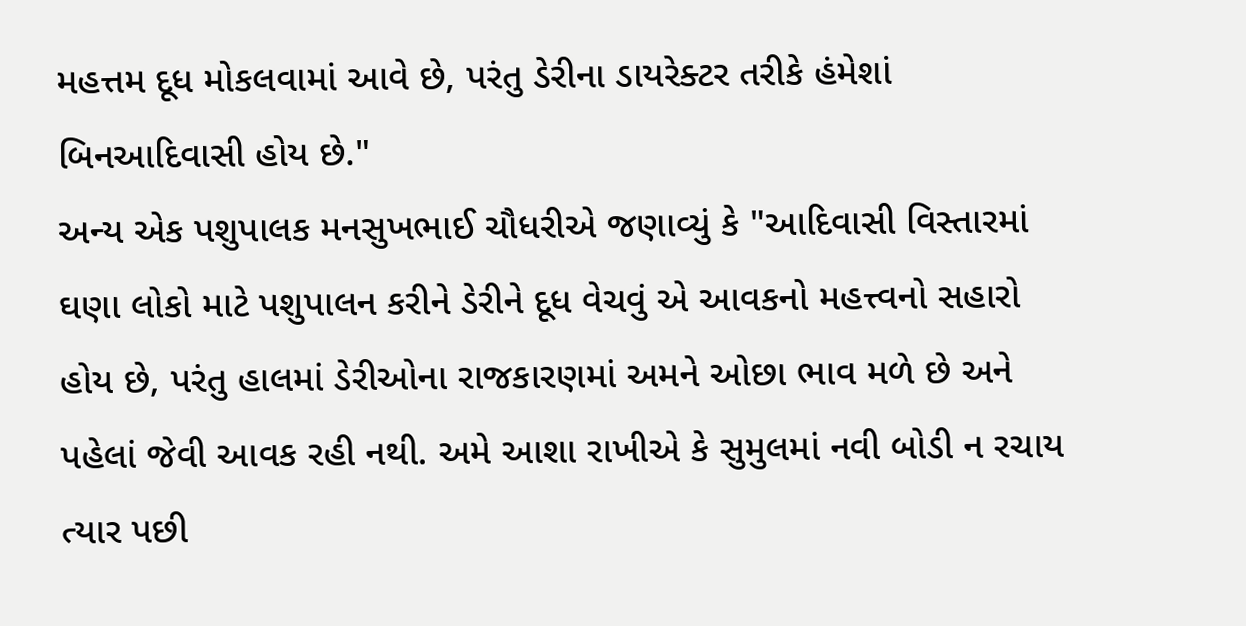મહત્તમ દૂધ મોકલવામાં આવે છે, પરંતુ ડેરીના ડાયરેક્ટર તરીકે હંમેશાં બિનઆદિવાસી હોય છે."
અન્ય એક પશુપાલક મનસુખભાઈ ચૌધરીએ જણાવ્યું કે "આદિવાસી વિસ્તારમાં ઘણા લોકો માટે પશુપાલન કરીને ડેરીને દૂધ વેચવું એ આવકનો મહત્ત્વનો સહારો હોય છે, પરંતુ હાલમાં ડેરીઓના રાજકારણમાં અમને ઓછા ભાવ મળે છે અને પહેલાં જેવી આવક રહી નથી. અમે આશા રાખીએ કે સુમુલમાં નવી બોડી ન રચાય ત્યાર પછી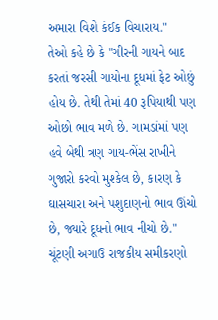અમારા વિશે કંઈક વિચારાય."
તેઓ કહે છે કે "ગીરની ગાયને બાદ કરતાં જરસી ગાયોના દૂધમાં ફેટ ઓછું હોય છે. તેથી તેમાં 40 રૂપિયાથી પણ ઓછો ભાવ મળે છે. ગામડાંમાં પણ હવે બેથી ત્રણ ગાય-ભેંસ રાખીને ગુજારો કરવો મુશ્કેલ છે, કારણ કે ઘાસચારા અને પશુદાણનો ભાવ ઊંચો છે, જ્યારે દૂધનો ભાવ નીચો છે."
ચૂંટણી અગાઉ રાજકીય સમીકરણો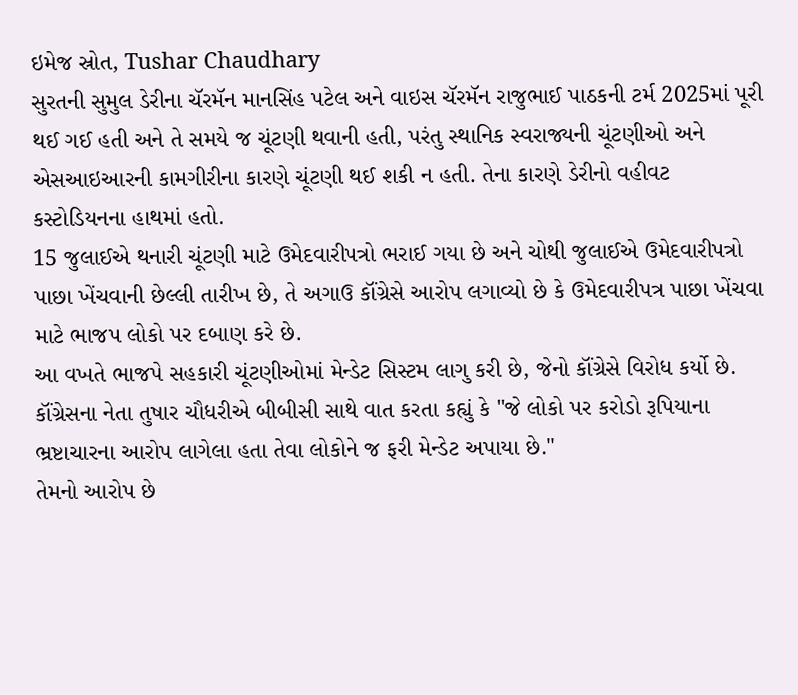ઇમેજ સ્રોત, Tushar Chaudhary
સુરતની સુમુલ ડેરીના ચૅરમૅન માનસિંહ પટેલ અને વાઇસ ચૅરમૅન રાજુભાઈ પાઠકની ટર્મ 2025માં પૂરી થઈ ગઈ હતી અને તે સમયે જ ચૂંટણી થવાની હતી, પરંતુ સ્થાનિક સ્વરાજ્યની ચૂંટણીઓ અને એસઆઇઆરની કામગીરીના કારણે ચૂંટણી થઈ શકી ન હતી. તેના કારણે ડેરીનો વહીવટ કસ્ટોડિયનના હાથમાં હતો.
15 જુલાઈએ થનારી ચૂંટણી માટે ઉમેદવારીપત્રો ભરાઈ ગયા છે અને ચોથી જુલાઈએ ઉમેદવારીપત્રો પાછા ખેંચવાની છેલ્લી તારીખ છે, તે અગાઉ કૉંગ્રેસે આરોપ લગાવ્યો છે કે ઉમેદવારીપત્ર પાછા ખેંચવા માટે ભાજપ લોકો પર દબાણ કરે છે.
આ વખતે ભાજપે સહકારી ચૂંટણીઓમાં મેન્ડેટ સિસ્ટમ લાગુ કરી છે, જેનો કૉંગ્રેસે વિરોધ કર્યો છે.
કૉંગ્રેસના નેતા તુષાર ચૌધરીએ બીબીસી સાથે વાત કરતા કહ્યું કે "જે લોકો પર કરોડો રૂપિયાના ભ્રષ્ટાચારના આરોપ લાગેલા હતા તેવા લોકોને જ ફરી મેન્ડેટ અપાયા છે."
તેમનો આરોપ છે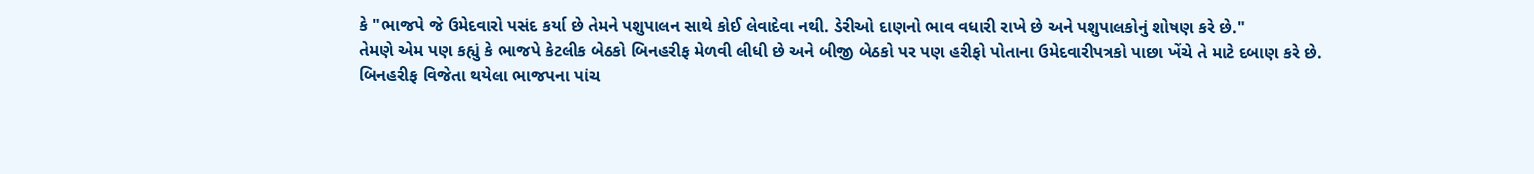કે "ભાજપે જે ઉમેદવારો પસંદ કર્યા છે તેમને પશુપાલન સાથે કોઈ લેવાદેવા નથી. ડેરીઓ દાણનો ભાવ વધારી રાખે છે અને પશુપાલકોનું શોષણ કરે છે."
તેમણે એમ પણ કહ્યું કે ભાજપે કેટલીક બેઠકો બિનહરીફ મેળવી લીધી છે અને બીજી બેઠકો પર પણ હરીફો પોતાના ઉમેદવારીપત્રકો પાછા ખેંચે તે માટે દબાણ કરે છે.
બિનહરીફ વિજેતા થયેલા ભાજપના પાંચ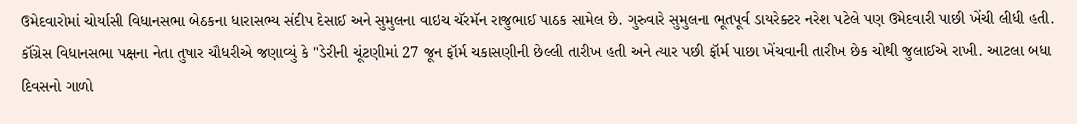ઉમેદવારોમાં ચોર્યાસી વિધાનસભા બેઠકના ધારાસભ્ય સંદીપ દેસાઈ અને સુમુલના વાઇચ ચૅરમૅન રાજુભાઈ પાઠક સામેલ છે. ગુરુવારે સુમુલના ભૂતપૂર્વ ડાયરેક્ટર નરેશ પટેલે પણ ઉમેદવારી પાછી ખેંચી લીધી હતી.
કૉંગ્રેસ વિધાનસભા પક્ષના નેતા તુષાર ચૌધરીએ જણાવ્યું કે "ડેરીની ચૂંટણીમાં 27 જૂન ફૉર્મ ચકાસણીની છેલ્લી તારીખ હતી અને ત્યાર પછી ફૉર્મ પાછા ખેંચવાની તારીખ છેક ચોથી જુલાઈએ રાખી. આટલા બધા દિવસનો ગાળો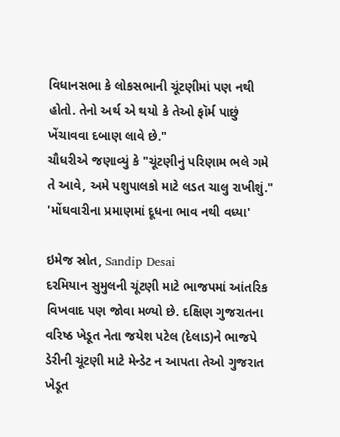વિધાનસભા કે લોકસભાની ચૂંટણીમાં પણ નથી હોતો. તેનો અર્થ એ થયો કે તેઓ ફૉર્મ પાછું ખેંચાવવા દબાણ લાવે છે."
ચૌધરીએ જણાવ્યું કે "ચૂંટણીનું પરિણામ ભલે ગમે તે આવે, અમે પશુપાલકો માટે લડત ચાલુ રાખીશું."
'મોંઘવારીના પ્રમાણમાં દૂધના ભાવ નથી વધ્યા'

ઇમેજ સ્રોત, Sandip Desai
દરમિયાન સુમુલની ચૂંટણી માટે ભાજપમાં આંતરિક વિખવાદ પણ જોવા મળ્યો છે. દક્ષિણ ગુજરાતના વરિષ્ઠ ખેડૂત નેતા જયેશ પટેલ (દેલાડ)ને ભાજપે ડેરીની ચૂંટણી માટે મેન્ડેટ ન આપતા તેઓ ગુજરાત ખેડૂત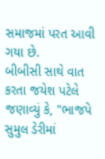સમાજમાં પરત આવી ગયા છે.
બીબીસી સાથે વાત કરતા જયેશ પટેલે જણાવ્યું કે, "ભાજપે સુમુલ ડેરીમાં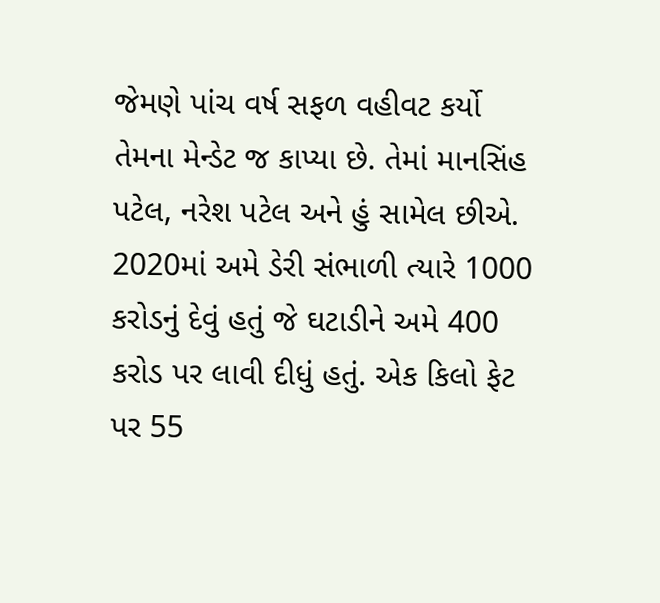જેમણે પાંચ વર્ષ સફળ વહીવટ કર્યો તેમના મેન્ડેટ જ કાપ્યા છે. તેમાં માનસિંહ પટેલ, નરેશ પટેલ અને હું સામેલ છીએ. 2020માં અમે ડેરી સંભાળી ત્યારે 1000 કરોડનું દેવું હતું જે ઘટાડીને અમે 400 કરોડ પર લાવી દીધું હતું. એક કિલો ફેટ પર 55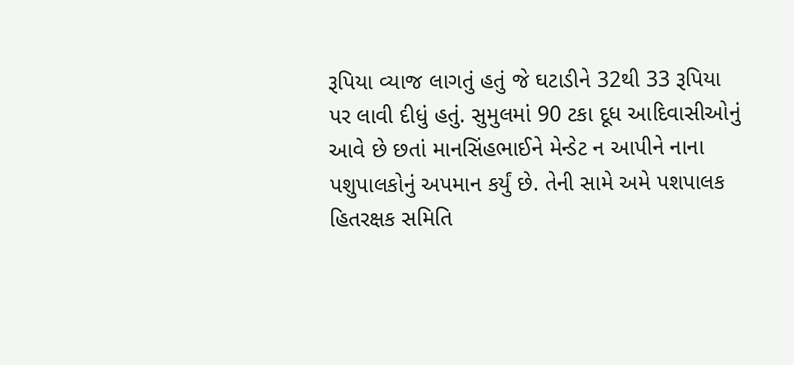રૂપિયા વ્યાજ લાગતું હતું જે ઘટાડીને 32થી 33 રૂપિયા પર લાવી દીધું હતું. સુમુલમાં 90 ટકા દૂધ આદિવાસીઓનું આવે છે છતાં માનસિંહભાઈને મેન્ડેટ ન આપીને નાના પશુપાલકોનું અપમાન કર્યું છે. તેની સામે અમે પશપાલક હિતરક્ષક સમિતિ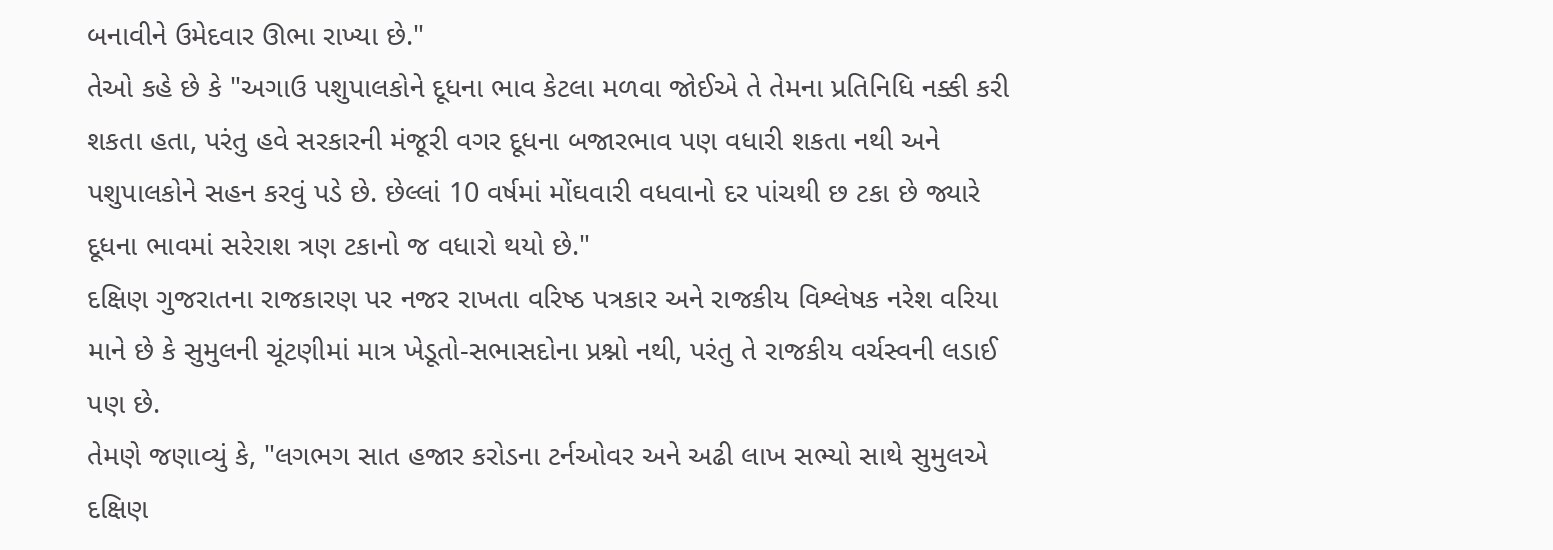બનાવીને ઉમેદવાર ઊભા રાખ્યા છે."
તેઓ કહે છે કે "અગાઉ પશુપાલકોને દૂધના ભાવ કેટલા મળવા જોઈએ તે તેમના પ્રતિનિધિ નક્કી કરી શકતા હતા, પરંતુ હવે સરકારની મંજૂરી વગર દૂધના બજારભાવ પણ વધારી શકતા નથી અને પશુપાલકોને સહન કરવું પડે છે. છેલ્લાં 10 વર્ષમાં મોંઘવારી વધવાનો દર પાંચથી છ ટકા છે જ્યારે દૂધના ભાવમાં સરેરાશ ત્રણ ટકાનો જ વધારો થયો છે."
દક્ષિણ ગુજરાતના રાજકારણ પર નજર રાખતા વરિષ્ઠ પત્રકાર અને રાજકીય વિશ્લેષક નરેશ વરિયા માને છે કે સુમુલની ચૂંટણીમાં માત્ર ખેડૂતો-સભાસદોના પ્રશ્નો નથી, પરંતુ તે રાજકીય વર્ચસ્વની લડાઈ પણ છે.
તેમણે જણાવ્યું કે, "લગભગ સાત હજાર કરોડના ટર્નઓવર અને અઢી લાખ સભ્યો સાથે સુમુલએ દક્ષિણ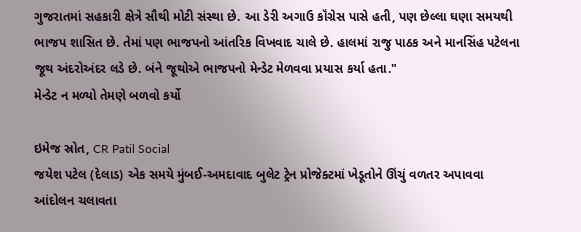ગુજરાતમાં સહકારી ક્ષેત્રે સૌથી મોટી સંસ્થા છે. આ ડેરી અગાઉ કૉંગ્રેસ પાસે હતી, પણ છેલ્લા ઘણા સમયથી ભાજપ શાસિત છે. તેમાં પણ ભાજપનો આંતરિક વિખવાદ ચાલે છે. હાલમાં રાજુ પાઠક અને માનસિંહ પટેલના જૂથ અંદરોઅંદર લડે છે. બંને જૂથોએ ભાજપનો મેન્ડેટ મેળવવા પ્રયાસ કર્યા હતા."
મેન્ડેટ ન મળ્યો તેમણે બળવો કર્યો

ઇમેજ સ્રોત, CR Patil Social
જયેશ પટેલ (દેલાડ) એક સમયે મુંબઈ-અમદાવાદ બુલેટ ટ્રેન પ્રોજેક્ટમાં ખેડૂતોને ઊંચું વળતર અપાવવા આંદોલન ચલાવતા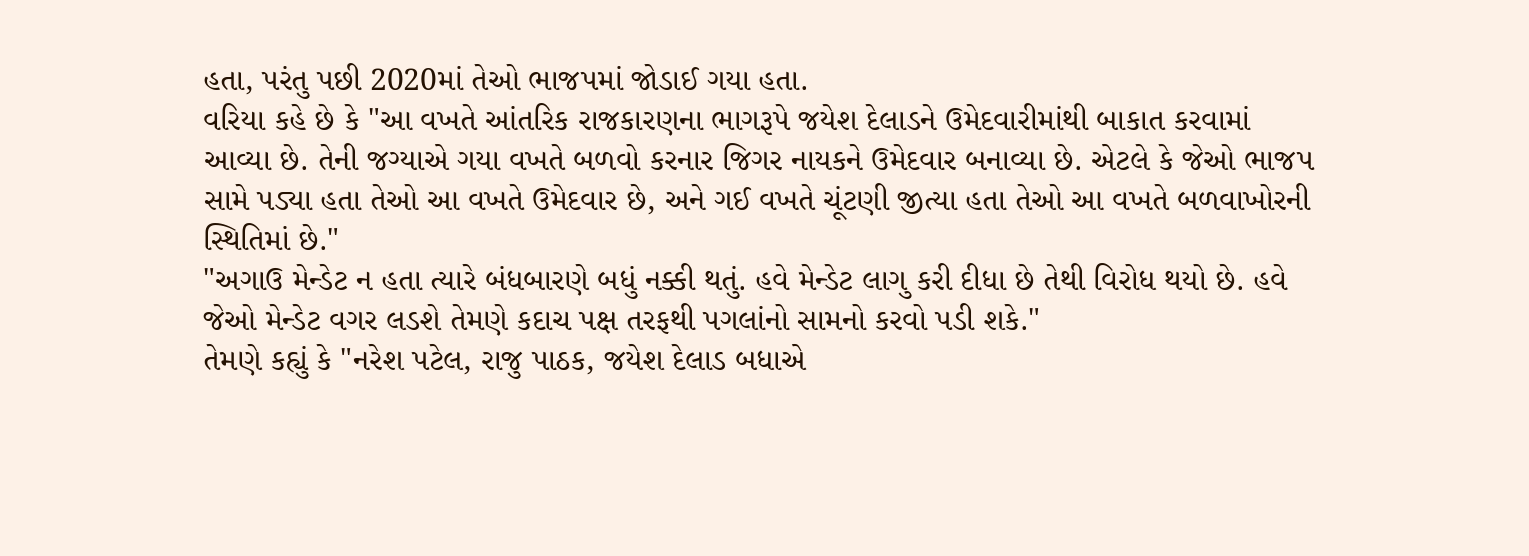હતા, પરંતુ પછી 2020માં તેઓ ભાજપમાં જોડાઈ ગયા હતા.
વરિયા કહે છે કે "આ વખતે આંતરિક રાજકારણના ભાગરૂપે જયેશ દેલાડને ઉમેદવારીમાંથી બાકાત કરવામાં આવ્યા છે. તેની જગ્યાએ ગયા વખતે બળવો કરનાર જિગર નાયકને ઉમેદવાર બનાવ્યા છે. એટલે કે જેઓ ભાજપ સામે પડ્યા હતા તેઓ આ વખતે ઉમેદવાર છે, અને ગઈ વખતે ચૂંટણી જીત્યા હતા તેઓ આ વખતે બળવાખોરની સ્થિતિમાં છે."
"અગાઉ મેન્ડેટ ન હતા ત્યારે બંધબારણે બધું નક્કી થતું. હવે મેન્ડેટ લાગુ કરી દીધા છે તેથી વિરોધ થયો છે. હવે જેઓ મેન્ડેટ વગર લડશે તેમણે કદાચ પક્ષ તરફથી પગલાંનો સામનો કરવો પડી શકે."
તેમણે કહ્યું કે "નરેશ પટેલ, રાજુ પાઠક, જયેશ દેલાડ બધાએ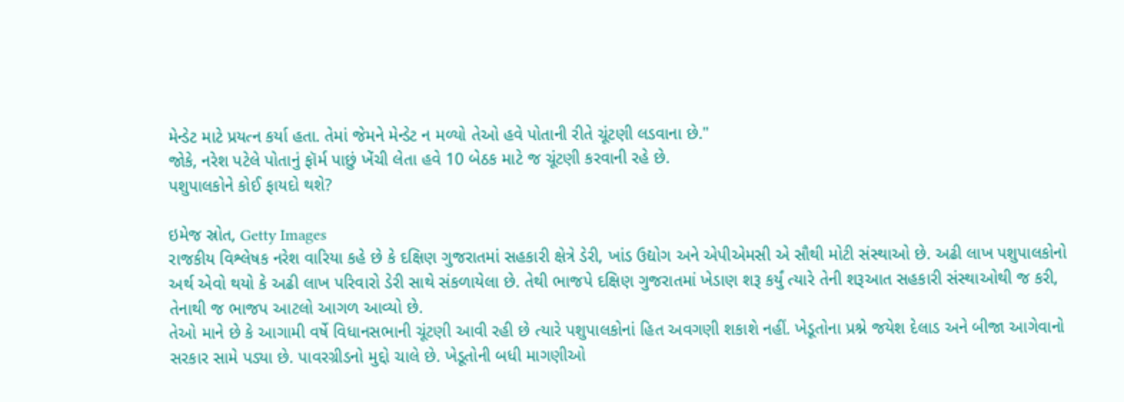મેન્ડેટ માટે પ્રયત્ન કર્યા હતા. તેમાં જેમને મેન્ડેટ ન મળ્યો તેઓ હવે પોતાની રીતે ચૂંટણી લડવાના છે."
જોકે, નરેશ પટેલે પોતાનું ફૉર્મ પાછું ખેંચી લેતા હવે 10 બેઠક માટે જ ચૂંટણી કરવાની રહે છે.
પશુપાલકોને કોઈ ફાયદો થશે?

ઇમેજ સ્રોત, Getty Images
રાજકીય વિશ્લેષક નરેશ વારિયા કહે છે કે દક્ષિણ ગુજરાતમાં સહકારી ક્ષેત્રે ડેરી, ખાંડ ઉદ્યોગ અને એપીએમસી એ સૌથી મોટી સંસ્થાઓ છે. અઢી લાખ પશુપાલકોનો અર્થ એવો થયો કે અઢી લાખ પરિવારો ડેરી સાથે સંકળાયેલા છે. તેથી ભાજપે દક્ષિણ ગુજરાતમાં ખેડાણ શરૂ કર્યું ત્યારે તેની શરૂઆત સહકારી સંસ્થાઓથી જ કરી, તેનાથી જ ભાજપ આટલો આગળ આવ્યો છે.
તેઓ માને છે કે આગામી વર્ષે વિધાનસભાની ચૂંટણી આવી રહી છે ત્યારે પશુપાલકોનાં હિત અવગણી શકાશે નહીં. ખેડૂતોના પ્રશ્ને જયેશ દેલાડ અને બીજા આગેવાનો સરકાર સામે પડ્યા છે. પાવરગ્રીડનો મુદ્દો ચાલે છે. ખેડૂતોની બધી માગણીઓ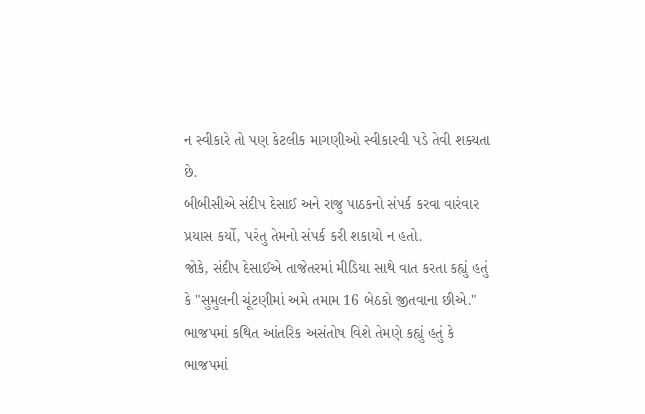ન સ્વીકારે તો પણ કેટલીક માગણીઓ સ્વીકારવી પડે તેવી શક્યતા છે.
બીબીસીએ સંદીપ દેસાઈ અને રાજુ પાઠકનો સંપર્ક કરવા વારંવાર પ્રયાસ કર્યો, પરંતુ તેમનો સંપર્ક કરી શકાયો ન હતો.
જોકે, સંદીપ દેસાઈએ તાજેતરમાં મીડિયા સાથે વાત કરતા કહ્યું હતું કે "સુમુલની ચૂંટણીમાં અમે તમામ 16 બેઠકો જીતવાના છીએ." ભાજપમાં કથિત આંતરિક અસંતોષ વિશે તેમણે કહ્યું હતું કે ભાજપમાં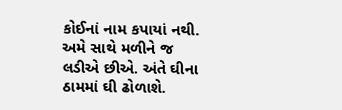કોઈનાં નામ કપાયાં નથી. અમે સાથે મળીને જ લડીએ છીએ. અંતે ઘીના ઠામમાં ઘી ઢોળાશે.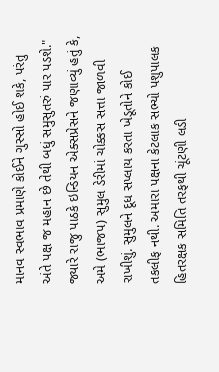માનવ સ્વભાવ પ્રમાણે કોઈને ગુસ્સો હોઈ શકે, પરંતુ અંતે પક્ષ જ મહાન છે તેથી બધું સમુસુતરું પાર પડશે."
જ્યારે રાજુ પાઠકે ઇન્ડિયન એક્સપ્રેસને જણાવ્યું હતું કે, અમે (ભાજપ) સુમુલ ડેરીમાં ચોક્કસ સત્તા જાળવી રાખીશું. સુમુલને દૂધ સપ્લાય કરતા ખેડૂતોને કોઈ તકલીફ નથી. અમારા પક્ષના કેટલાક સભ્યો પશુપાલક હિતરક્ષક સમિતિ તરફથી ચૂંટણી લડી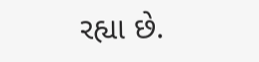રહ્યા છે.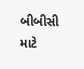બીબીસી માટે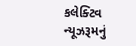કલેક્ટિવ ન્યૂઝરૂમનું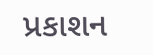પ્રકાશન